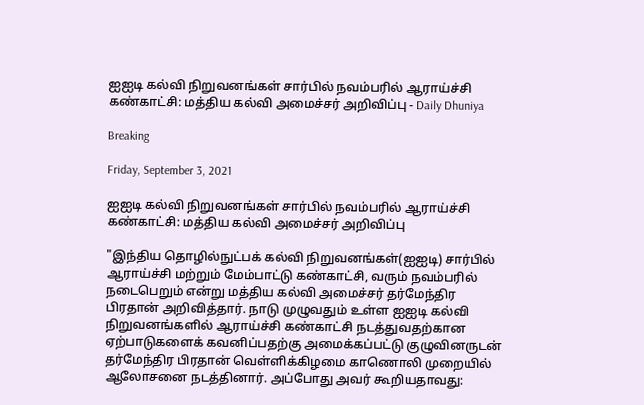ஐஐடி கல்வி நிறுவனங்கள் சார்பில் நவம்பரில் ஆராய்ச்சி கண்காட்சி: மத்திய கல்வி அமைச்சர் அறிவிப்பு - Daily Dhuniya

Breaking

Friday, September 3, 2021

ஐஐடி கல்வி நிறுவனங்கள் சார்பில் நவம்பரில் ஆராய்ச்சி கண்காட்சி: மத்திய கல்வி அமைச்சர் அறிவிப்பு

"இந்திய தொழில்நுட்பக் கல்வி நிறுவனங்கள்(ஐஐடி) சார்பில் ஆராய்ச்சி மற்றும் மேம்பாட்டு கண்காட்சி, வரும் நவம்பரில் நடைபெறும் என்று மத்திய கல்வி அமைச்சர் தர்மேந்திர பிரதான் அறிவித்தார். நாடு முழுவதும் உள்ள ஐஐடி கல்வி நிறுவனங்களில் ஆராய்ச்சி கண்காட்சி நடத்துவதற்கான ஏற்பாடுகளைக் கவனிப்பதற்கு அமைக்கப்பட்டு குழுவினருடன் தர்மேந்திர பிரதான் வெள்ளிக்கிழமை காணொலி முறையில் ஆலோசனை நடத்தினார். அப்போது அவர் கூறியதாவது: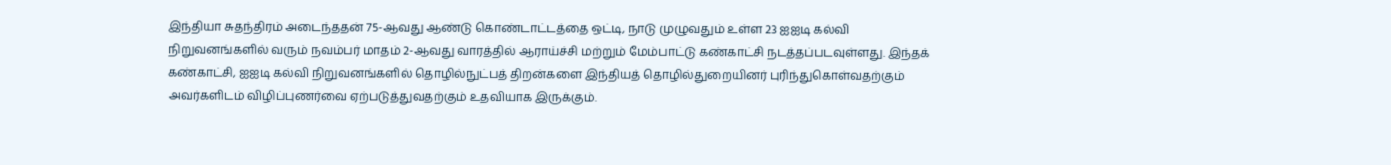இந்தியா சுதந்திரம் அடைந்ததன் 75-ஆவது ஆண்டு கொண்டாட்டத்தை ஒட்டி, நாடு முழுவதும் உள்ள 23 ஐஐடி கல்வி நிறுவனங்களில் வரும் நவம்பர் மாதம் 2-ஆவது வாரத்தில் ஆராய்ச்சி மற்றும் மேம்பாட்டு கண்காட்சி நடத்தப்படவுள்ளது. இந்தக் கண்காட்சி, ஐஐடி கல்வி நிறுவனங்களில் தொழில்நுட்பத் திறன்களை இந்தியத் தொழில்துறையினர் புரிந்துகொள்வதற்கும் அவர்களிடம் விழிப்புணர்வை ஏற்படுத்துவதற்கும் உதவியாக இருக்கும்.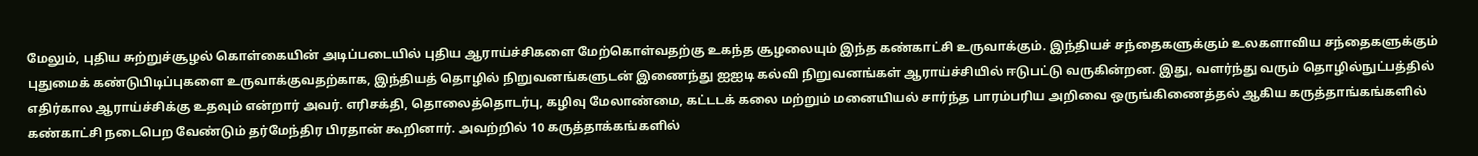மேலும், புதிய சுற்றுச்சூழல் கொள்கையின் அடிப்படையில் புதிய ஆராய்ச்சிகளை மேற்கொள்வதற்கு உகந்த சூழலையும் இந்த கண்காட்சி உருவாக்கும். இந்தியச் சந்தைகளுக்கும் உலகளாவிய சந்தைகளுக்கும் புதுமைக் கண்டுபிடிப்புகளை உருவாக்குவதற்காக, இந்தியத் தொழில் நிறுவனங்களுடன் இணைந்து ஐஐடி கல்வி நிறுவனங்கள் ஆராய்ச்சியில் ஈடுபட்டு வருகின்றன. இது, வளர்ந்து வரும் தொழில்நுட்பத்தில் எதிர்கால ஆராய்ச்சிக்கு உதவும் என்றார் அவர். எரிசக்தி, தொலைத்தொடர்பு, கழிவு மேலாண்மை, கட்டடக் கலை மற்றும் மனையியல் சார்ந்த பாரம்பரிய அறிவை ஒருங்கிணைத்தல் ஆகிய கருத்தாங்கங்களில் கண்காட்சி நடைபெற வேண்டும் தர்மேந்திர பிரதான் கூறினார். அவற்றில் 10 கருத்தாக்கங்களில்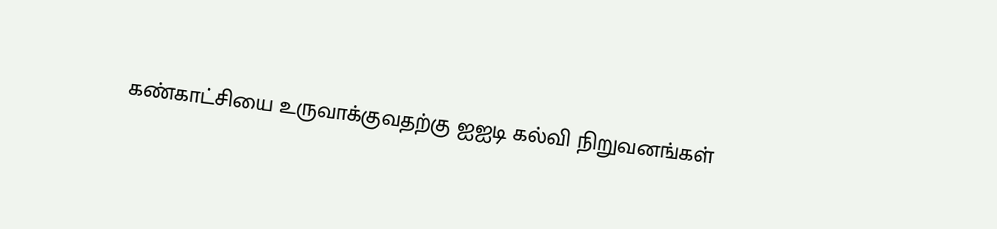கண்காட்சியை உருவாக்குவதற்கு ஐஐடி கல்வி நிறுவனங்கள்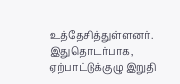உத்தேசித்துள்ளனர். இதுதொடர்பாக, ஏற்பாட்டுக்குழு இறுதி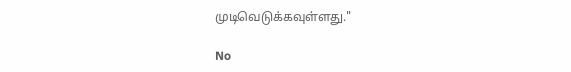முடிவெடுக்கவுள்ளது."

No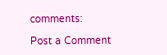comments:

Post a Comment